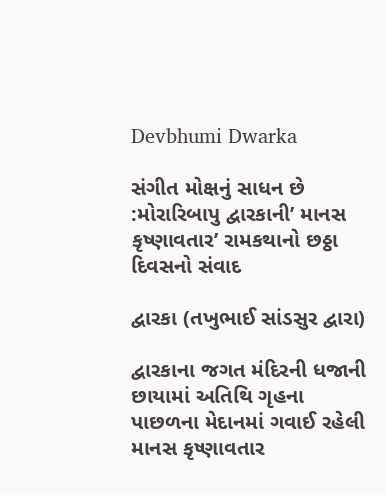Devbhumi Dwarka

સંગીત મોક્ષનું સાધન છે :મોરારિબાપુ દ્વારકાની’ માનસ કૃષ્ણાવતાર’ રામકથાનો છઠ્ઠા દિવસનો સંવાદ

દ્વારકા (તખુભાઈ સાંડસુર દ્વારા)

દ્વારકાના જગત મંદિરની ધજાની છાયામાં અતિથિ ગૃહના પાછળના મેદાનમાં ગવાઈ રહેલી માનસ કૃષ્ણાવતાર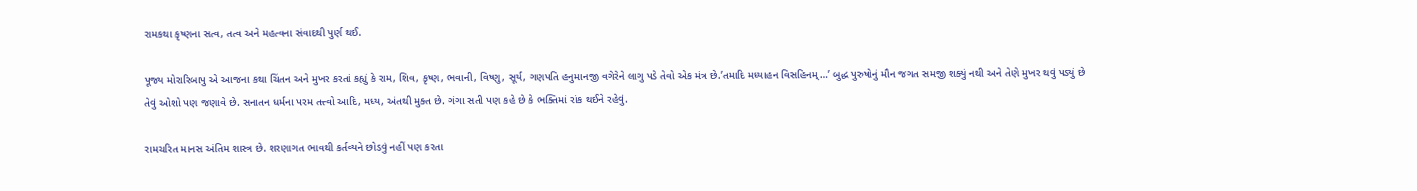રામકથા કૃષ્ણના સત્વ, તત્વ અને મહત્વના સંવાદથી પુર્ણ થઈ.

પૂજ્ય મોરારિબાપુ એ આજના કથા ચિંતન અને મુખર કરતાં કહ્યું કે રામ, શિવ, કૃષ્ણ, ભવાની, વિષ્ણુ, સૂર્ય, ગણપતિ હનુમાનજી વગેરેને લાગુ પડે તેવો એક મંત્ર છે.’તમાદિ મધ્યાહન વિસહિનમ્…’ બુદ્ધ પુરુષોનું મૌન જગત સમજી શક્યું નથી અને તેણે મુખર થવું પડ્યું છે તેવું ઓશો પણ જણાવે છે. સનાતન ધર્મના પરમ તત્ત્વો આદિ, મધ્ય, અંતથી મુક્ત છે. ગંગા સતી પણ કહે છે કે ભક્તિમાં રાંક થઈને રહેવું.

રામચરિત માનસ અંતિમ શાસ્ત્ર છે. શરણાગત ભાવથી કર્તવ્યને છોડવું નહીં પણ કરતા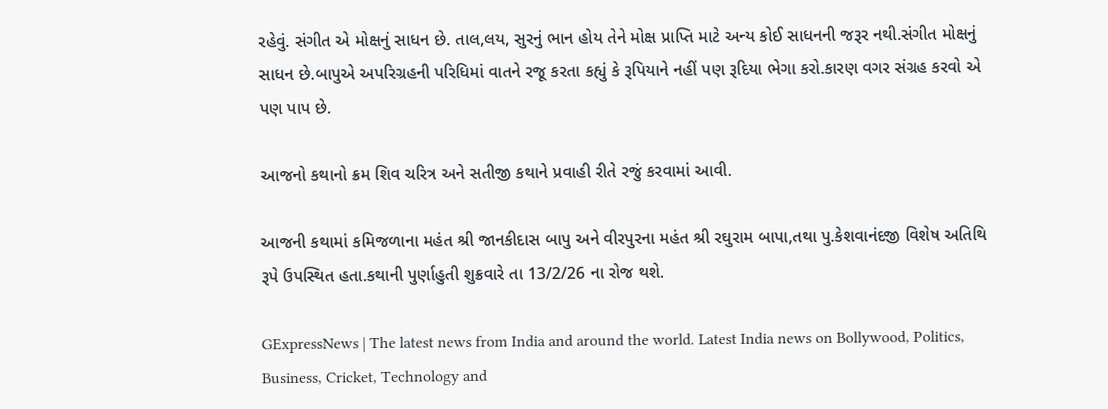રહેવું. સંગીત એ મોક્ષનું સાધન છે. તાલ,લય, સુરનું ભાન હોય તેને મોક્ષ પ્રાપ્તિ માટે અન્ય કોઈ સાધનની જરૂર નથી.સંગીત મોક્ષનું સાધન છે.બાપુએ અપરિગ્રહની પરિધિમાં વાતને રજૂ કરતા કહ્યું કે રૂપિયાને નહીં પણ રૂદિયા ભેગા કરો.કારણ વગર સંગ્રહ કરવો એ પણ પાપ છે.

આજનો કથાનો ક્રમ શિવ ચરિત્ર અને સતીજી કથાને પ્રવાહી રીતે રજું કરવામાં આવી.

આજની કથામાં કમિજળાના મહંત શ્રી જાનકીદાસ બાપુ અને વીરપુરના મહંત શ્રી રઘુરામ બાપા,તથા પુ.કેશવાનંદજી વિશેષ અતિથિ રૂપે ઉપસ્થિત હતા.કથાની પુર્ણાહુતી શુક્રવારે તા 13/2/26 ના રોજ થશે.

GExpressNews | The latest news from India and around the world. Latest India news on Bollywood, Politics, Business, Cricket, Technology and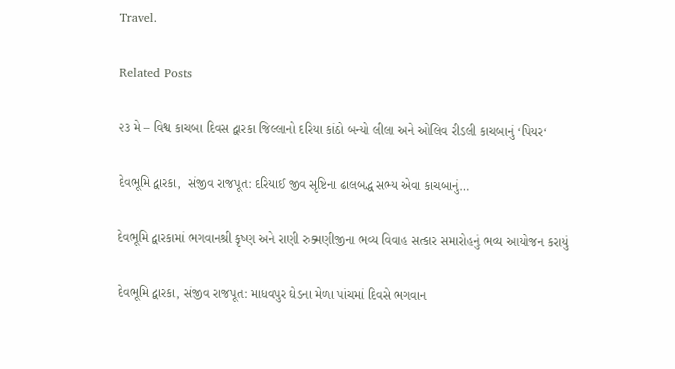Travel.

Related Posts

૨૩ મે – વિશ્વ કાચબા દિવસ દ્વારકા જિલ્લાનો દરિયા કાંઠો બન્યો લીલા અને ઓલિવ રીડલી કાચબાનું ‘પિયર‘

દેવભૂમિ દ્વારકા,  સંજીવ રાજપૂત: દરિયાઈ જીવ સૃષ્ટિના ઢાલબદ્ધ સભ્ય એવા કાચબાનું…

દેવભૂમિ દ્વારકામાં ભગવાનશ્રી કૃષ્ણ અને રાણી રુક્મણીજીના ભવ્ય વિવાહ સત્કાર સમારોહનું ભવ્ય આયોજન કરાયું

દેવભૂમિ દ્વારકા, સંજીવ રાજપૂત: માધવપુર ઘેડના મેળા પાંચમાં દિવસે ભગવાન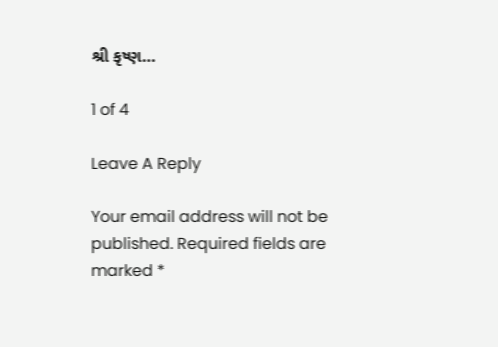શ્રી કૃષ્ણ…

1 of 4

Leave A Reply

Your email address will not be published. Required fields are marked *